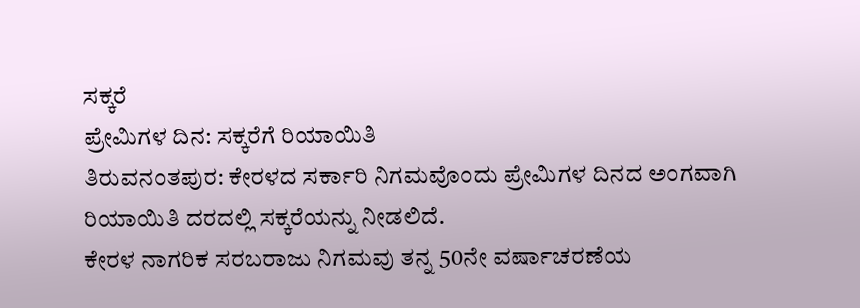ಸಕ್ಕರೆ
ಪ್ರೇಮಿಗಳ ದಿನ: ಸಕ್ಕರೆಗೆ ರಿಯಾಯಿತಿ
ತಿರುವನಂತಪುರ: ಕೇರಳದ ಸರ್ಕಾರಿ ನಿಗಮವೊಂದು ಪ್ರೇಮಿಗಳ ದಿನದ ಅಂಗವಾಗಿ ರಿಯಾಯಿತಿ ದರದಲ್ಲಿ ಸಕ್ಕರೆಯನ್ನು ನೀಡಲಿದೆ.
ಕೇರಳ ನಾಗರಿಕ ಸರಬರಾಜು ನಿಗಮವು ತನ್ನ 50ನೇ ವರ್ಷಾಚರಣೆಯ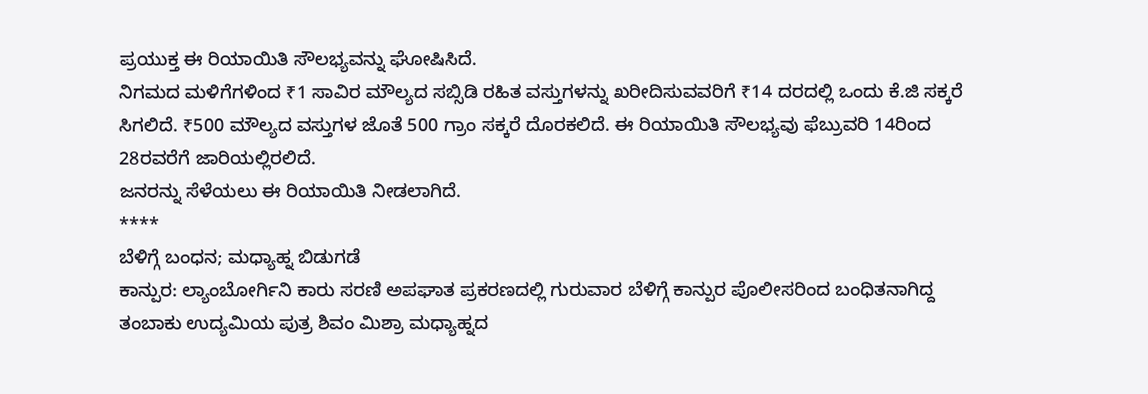ಪ್ರಯುಕ್ತ ಈ ರಿಯಾಯಿತಿ ಸೌಲಭ್ಯವನ್ನು ಘೋಷಿಸಿದೆ.
ನಿಗಮದ ಮಳಿಗೆಗಳಿಂದ ₹1 ಸಾವಿರ ಮೌಲ್ಯದ ಸಬ್ಸಿಡಿ ರಹಿತ ವಸ್ತುಗಳನ್ನು ಖರೀದಿಸುವವರಿಗೆ ₹14 ದರದಲ್ಲಿ ಒಂದು ಕೆ.ಜಿ ಸಕ್ಕರೆ ಸಿಗಲಿದೆ. ₹500 ಮೌಲ್ಯದ ವಸ್ತುಗಳ ಜೊತೆ 500 ಗ್ರಾಂ ಸಕ್ಕರೆ ದೊರಕಲಿದೆ. ಈ ರಿಯಾಯಿತಿ ಸೌಲಭ್ಯವು ಫೆಬ್ರುವರಿ 14ರಿಂದ 28ರವರೆಗೆ ಜಾರಿಯಲ್ಲಿರಲಿದೆ.
ಜನರನ್ನು ಸೆಳೆಯಲು ಈ ರಿಯಾಯಿತಿ ನೀಡಲಾಗಿದೆ.
****
ಬೆಳಿಗ್ಗೆ ಬಂಧನ; ಮಧ್ಯಾಹ್ನ ಬಿಡುಗಡೆ
ಕಾನ್ಪುರ: ಲ್ಯಾಂಬೋರ್ಗಿನಿ ಕಾರು ಸರಣಿ ಅಪಘಾತ ಪ್ರಕರಣದಲ್ಲಿ ಗುರುವಾರ ಬೆಳಿಗ್ಗೆ ಕಾನ್ಪುರ ಪೊಲೀಸರಿಂದ ಬಂಧಿತನಾಗಿದ್ದ ತಂಬಾಕು ಉದ್ಯಮಿಯ ಪುತ್ರ ಶಿವಂ ಮಿಶ್ರಾ ಮಧ್ಯಾಹ್ನದ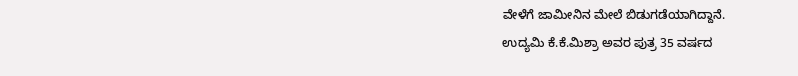ವೇಳೆಗೆ ಜಾಮೀನಿನ ಮೇಲೆ ಬಿಡುಗಡೆಯಾಗಿದ್ದಾನೆ.
ಉದ್ಯಮಿ ಕೆ.ಕೆ.ಮಿಶ್ರಾ ಅವರ ಪುತ್ರ 35 ವರ್ಷದ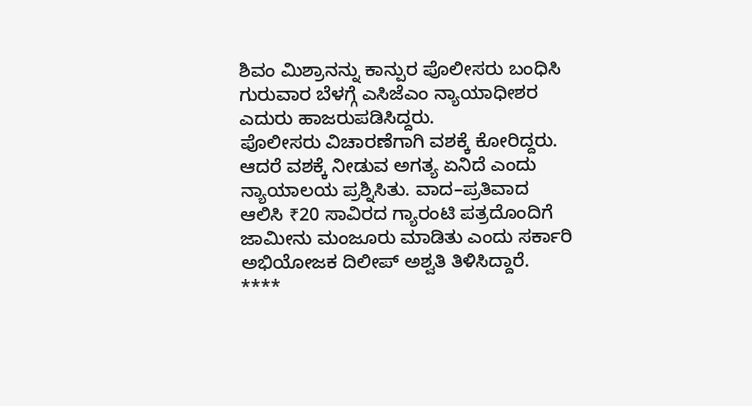ಶಿವಂ ಮಿಶ್ರಾನನ್ನು ಕಾನ್ಪುರ ಪೊಲೀಸರು ಬಂಧಿಸಿ ಗುರುವಾರ ಬೆಳಗ್ಗೆ ಎಸಿಜೆಎಂ ನ್ಯಾಯಾಧೀಶರ ಎದುರು ಹಾಜರುಪಡಿಸಿದ್ದರು.
ಪೊಲೀಸರು ವಿಚಾರಣೆಗಾಗಿ ವಶಕ್ಕೆ ಕೋರಿದ್ದರು. ಆದರೆ ವಶಕ್ಕೆ ನೀಡುವ ಅಗತ್ಯ ಏನಿದೆ ಎಂದು ನ್ಯಾಯಾಲಯ ಪ್ರಶ್ನಿಸಿತು. ವಾದ–ಪ್ರತಿವಾದ ಆಲಿಸಿ ₹20 ಸಾವಿರದ ಗ್ಯಾರಂಟಿ ಪತ್ರದೊಂದಿಗೆ ಜಾಮೀನು ಮಂಜೂರು ಮಾಡಿತು ಎಂದು ಸರ್ಕಾರಿ ಅಭಿಯೋಜಕ ದಿಲೀಪ್ ಅಶ್ವತಿ ತಿಳಿಸಿದ್ದಾರೆ.
****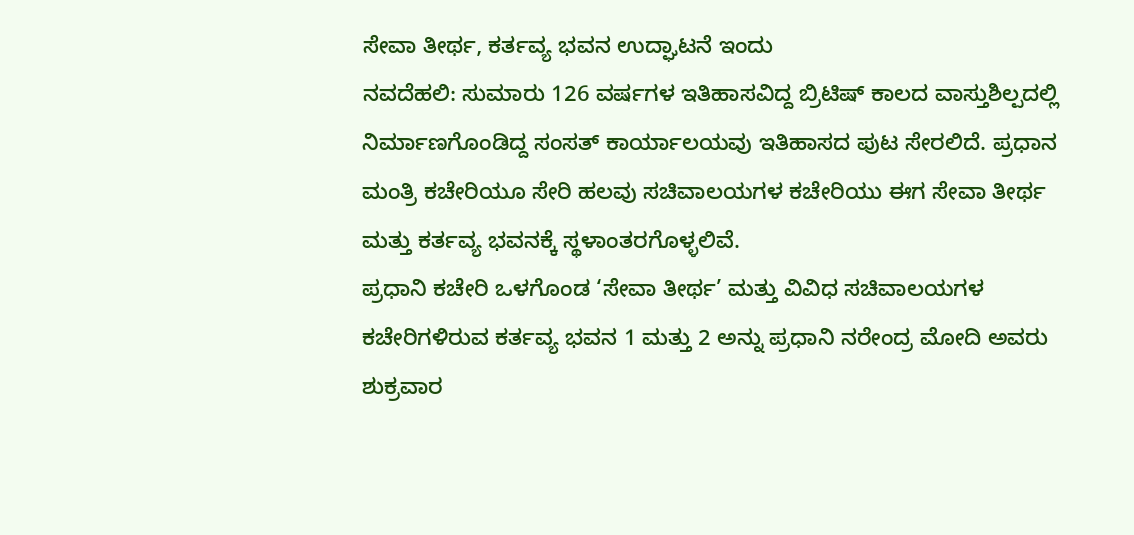ಸೇವಾ ತೀರ್ಥ, ಕರ್ತವ್ಯ ಭವನ ಉದ್ಘಾಟನೆ ಇಂದು
ನವದೆಹಲಿ: ಸುಮಾರು 126 ವರ್ಷಗಳ ಇತಿಹಾಸವಿದ್ದ ಬ್ರಿಟಿಷ್ ಕಾಲದ ವಾಸ್ತುಶಿಲ್ಪದಲ್ಲಿ ನಿರ್ಮಾಣಗೊಂಡಿದ್ದ ಸಂಸತ್ ಕಾರ್ಯಾಲಯವು ಇತಿಹಾಸದ ಪುಟ ಸೇರಲಿದೆ. ಪ್ರಧಾನ ಮಂತ್ರಿ ಕಚೇರಿಯೂ ಸೇರಿ ಹಲವು ಸಚಿವಾಲಯಗಳ ಕಚೇರಿಯು ಈಗ ಸೇವಾ ತೀರ್ಥ ಮತ್ತು ಕರ್ತವ್ಯ ಭವನಕ್ಕೆ ಸ್ಥಳಾಂತರಗೊಳ್ಳಲಿವೆ.
ಪ್ರಧಾನಿ ಕಚೇರಿ ಒಳಗೊಂಡ ‘ಸೇವಾ ತೀರ್ಥ’ ಮತ್ತು ವಿವಿಧ ಸಚಿವಾಲಯಗಳ ಕಚೇರಿಗಳಿರುವ ಕರ್ತವ್ಯ ಭವನ 1 ಮತ್ತು 2 ಅನ್ನು ಪ್ರಧಾನಿ ನರೇಂದ್ರ ಮೋದಿ ಅವರು ಶುಕ್ರವಾರ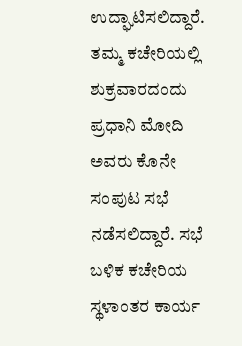ಉದ್ಘಾಟಿಸಲಿದ್ದಾರೆ.
ತಮ್ಮ ಕಚೇರಿಯಲ್ಲಿ ಶುಕ್ರವಾರದಂದು ಪ್ರಧಾನಿ ಮೋದಿ ಅವರು ಕೊನೇ ಸಂಪುಟ ಸಭೆ ನಡೆಸಲಿದ್ದಾರೆ. ಸಭೆ ಬಳಿಕ ಕಚೇರಿಯ ಸ್ಥಳಾಂತರ ಕಾರ್ಯ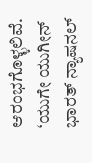ಆರಂಭಗೊಳ್ಳಲಿವೆ. ‘ಯುಗೇ ಯುಗೀನ್ ಭಾರತ್ ನ್ಯಾಷನಲ್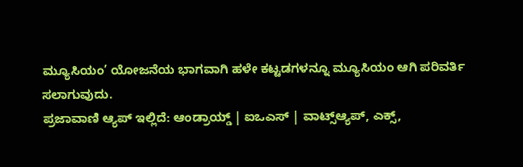ಮ್ಯೂಸಿಯಂ’ ಯೋಜನೆಯ ಭಾಗವಾಗಿ ಹಳೇ ಕಟ್ಟಡಗಳನ್ನೂ ಮ್ಯೂಸಿಯಂ ಆಗಿ ಪರಿವರ್ತಿ
ಸಲಾಗುವುದು.
ಪ್ರಜಾವಾಣಿ ಆ್ಯಪ್ ಇಲ್ಲಿದೆ: ಆಂಡ್ರಾಯ್ಡ್ | ಐಒಎಸ್ | ವಾಟ್ಸ್ಆ್ಯಪ್, ಎಕ್ಸ್,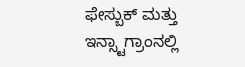ಫೇಸ್ಬುಕ್ ಮತ್ತು ಇನ್ಸ್ಟಾಗ್ರಾಂನಲ್ಲಿ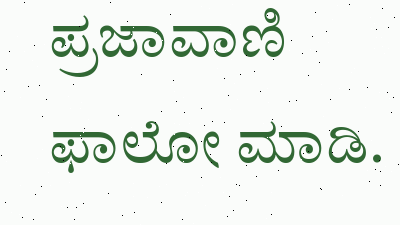ಪ್ರಜಾವಾಣಿ ಫಾಲೋ ಮಾಡಿ.